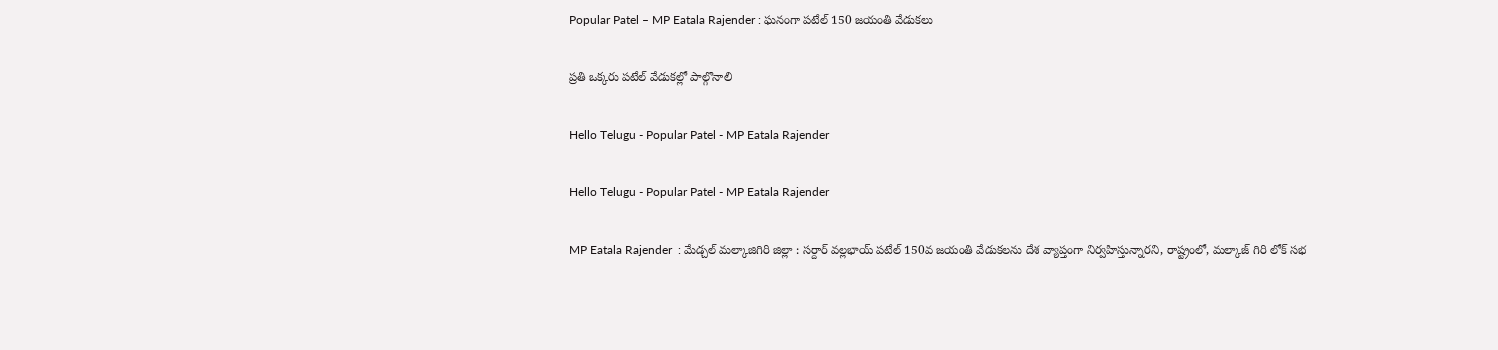Popular Patel – MP Eatala Rajender : ఘ‌నంగా ప‌టేల్ 150 జ‌యంతి వేడుక‌లు

ప్ర‌తి ఒక్క‌రు ప‌టేల్ వేడుక‌ల్లో పాల్గొనాలి

Hello Telugu - Popular Patel - MP Eatala Rajender

Hello Telugu - Popular Patel - MP Eatala Rajender

MP Eatala Rajender  : మేడ్చల్ మల్కాజిగిరి జిల్లా : స‌ర్దార్ వ‌ల్ల‌భాయ్ ప‌టేల్ 150వ జ‌యంతి వేడుక‌ల‌ను దేశ వ్యాప్తంగా నిర్వ‌హిస్తున్నార‌ని, రాష్ట్రంలో, మ‌ల్కాజ్ గిరి లోక్ స‌భ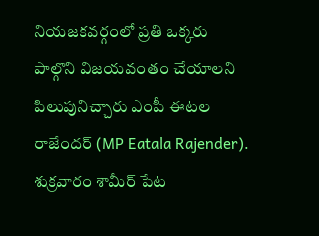నియ‌జ‌క‌వ‌ర్గంలో ప్ర‌తి ఒక్క‌రు పాల్గొని విజ‌య‌వంతం చేయాల‌ని పిలుపునిచ్చారు ఎంపీ ఈట‌ల రాజేంద‌ర్ (MP Eatala Rajender). శుక్ర‌వారం శామీర్ పేట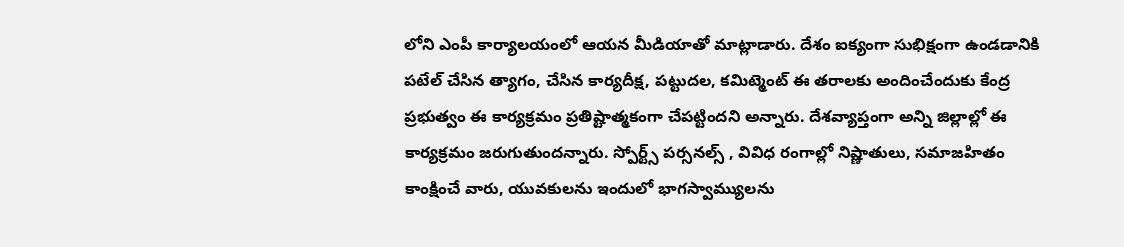లోని ఎంపీ కార్యాల‌యంలో ఆయ‌న మీడియాతో మాట్లాడారు. దేశం ఐక్యంగా సుభిక్షంగా ఉండడానికి ప‌టేల్ చేసిన త్యాగం, చేసిన కార్యదీక్ష, పట్టుదల, కమిట్మెంట్ ఈ తరాలకు అందించేందుకు కేంద్ర ప్రభుత్వం ఈ కార్యక్రమం ప్ర‌తిష్టాత్మ‌కంగా చేప‌ట్టింద‌ని అన్నారు. దేశవ్యాప్తంగా అన్ని జిల్లాల్లో ఈ కార్యక్రమం జ‌రుగుతుంద‌న్నారు. స్పోర్ట్స్ పర్సనల్స్ , వివిధ రంగాల్లో నిష్ణాతులు, సమాజహితం కాంక్షించే వారు, యువకులను ఇందులో భాగస్వామ్యులను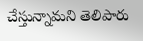చేస్తున్నామ‌ని తెలిపారు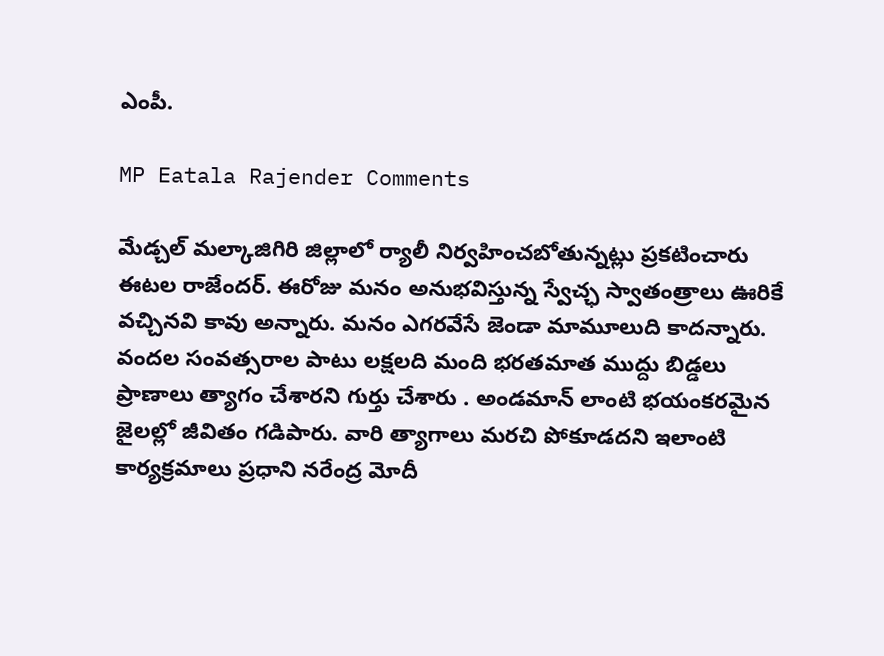ఎంపీ.

MP Eatala Rajender Comments

మేడ్చల్ మల్కాజిగిరి జిల్లాలో ర్యాలీ నిర్వహించబోతున్న‌ట్లు ప్ర‌కటించారు ఈట‌ల రాజేంద‌ర్. ఈరోజు మనం అనుభవిస్తున్న స్వేచ్ఛ స్వాతంత్రాలు ఊరికే వచ్చినవి కావు అన్నారు. మనం ఎగరవేసే జెండా మామూలుది కాదన్నారు. వందల సంవత్సరాల పాటు లక్షలది మంది భరతమాత ముద్దు బిడ్డలు ప్రాణాలు త్యాగం చేశారని గుర్తు చేశారు . అండమాన్ లాంటి భయంకరమైన జైలల్లో జీవితం గడిపారు. వారి త్యాగాలు మరచి పోకూడదని ఇలాంటి కార్యక్రమాలు ప్రధాని నరేంద్ర మోదీ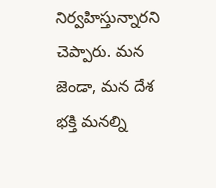నిర్వ‌హిస్తున్నార‌ని చెప్పారు. మన జెండా, మన దేశ భక్తి మనల్ని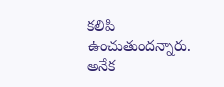కలిపి ఉంచుతుందన్నారు. అనేక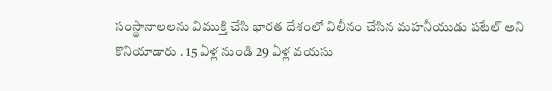సంస్థానాల‌ల‌ను విముక్తి చేసి భారత దేశంలో విలీనం చేసిన మహనీయుడు పటేల్ అని కొనియాడారు . 15 ఏళ్ల నుండి 29 ఏళ్ల వయసు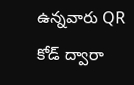ఉన్నవారు QR కోడ్ ద్వారా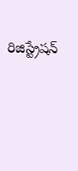రిజిస్ట్రేషన్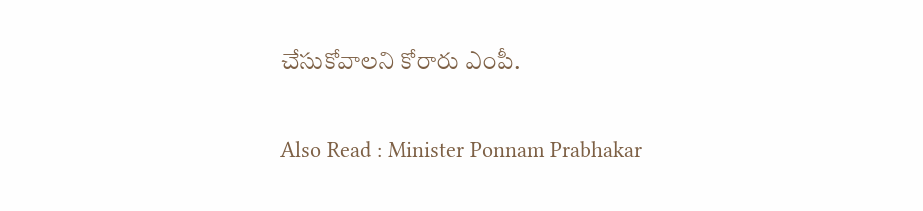చేసుకోవాలని కోరారు ఎంపీ.

Also Read : Minister Ponnam Prabhakar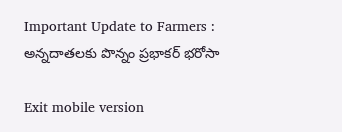Important Update to Farmers : అన్న‌దాత‌ల‌కు పొన్నం ప్ర‌భాక‌ర్ భ‌రోసా

Exit mobile version